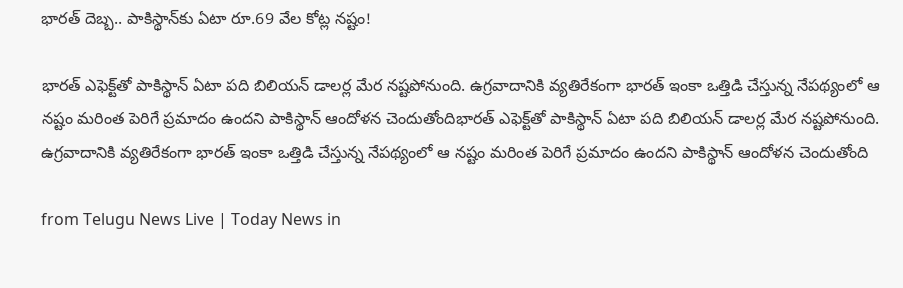భారత్ దెబ్బ.. పాకిస్థాన్‌కు ఏటా రూ.69 వేల కోట్ల నష్టం!

భారత్ ఎఫెక్ట్‌‌తో పాకిస్థాన్ ఏటా పది బిలియన్ డాలర్ల మేర నష్టపోనుంది. ఉగ్రవాదానికి వ్యతిరేకంగా భారత్ ఇంకా ఒత్తిడి చేస్తున్న నేపథ్యంలో ఆ నష్టం మరింత పెరిగే ప్రమాదం ఉందని పాకిస్థాన్ ఆందోళన చెందుతోందిభారత్ ఎఫెక్ట్‌‌తో పాకిస్థాన్ ఏటా పది బిలియన్ డాలర్ల మేర నష్టపోనుంది. ఉగ్రవాదానికి వ్యతిరేకంగా భారత్ ఇంకా ఒత్తిడి చేస్తున్న నేపథ్యంలో ఆ నష్టం మరింత పెరిగే ప్రమాదం ఉందని పాకిస్థాన్ ఆందోళన చెందుతోంది

from Telugu News Live | Today News in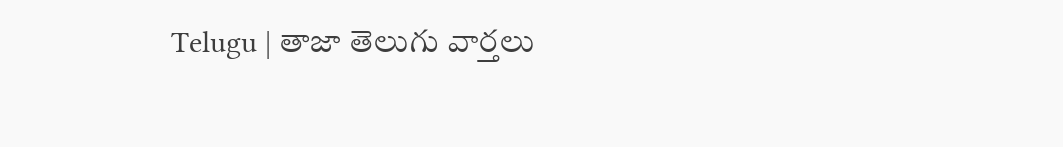Telugu | తాజా తెలుగు వార్తలు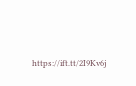https://ift.tt/2I9Kv6j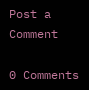Post a Comment

0 Comments